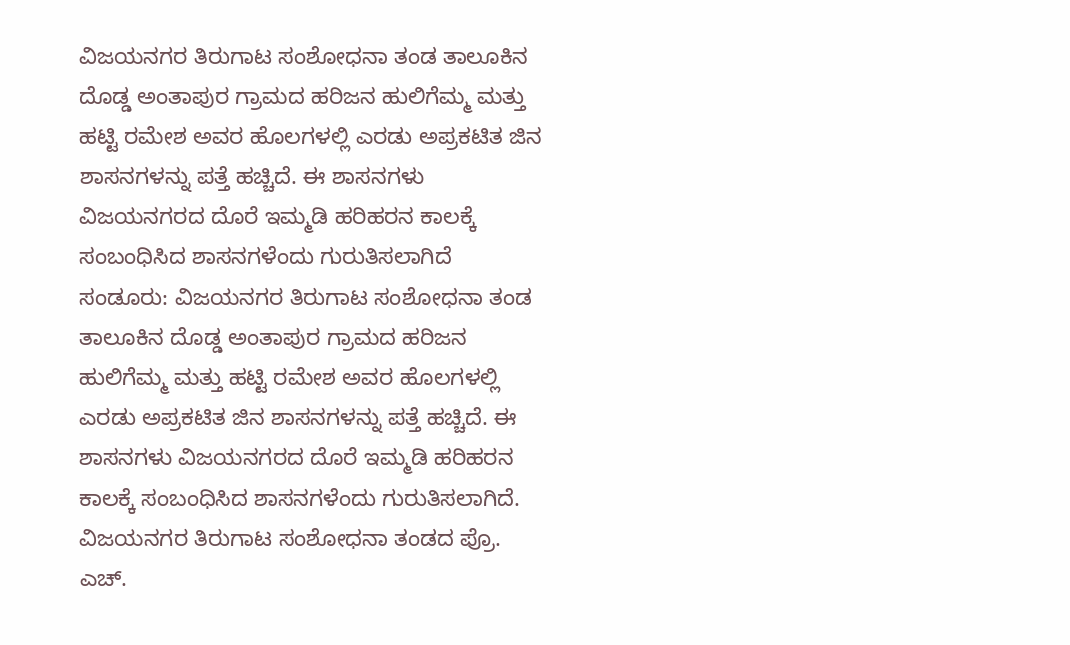ವಿಜಯನಗರ ತಿರುಗಾಟ ಸಂಶೋಧನಾ ತಂಡ ತಾಲೂಕಿನ ದೊಡ್ಡ ಅಂತಾಪುರ ಗ್ರಾಮದ ಹರಿಜನ ಹುಲಿಗೆಮ್ಮ ಮತ್ತು ಹಟ್ಟಿ ರಮೇಶ ಅವರ ಹೊಲಗಳಲ್ಲಿ ಎರಡು ಅಪ್ರಕಟಿತ ಜಿನ ಶಾಸನಗಳನ್ನು ಪತ್ತೆ ಹಚ್ಚಿದೆ. ಈ ಶಾಸನಗಳು ವಿಜಯನಗರದ ದೊರೆ ಇಮ್ಮಡಿ ಹರಿಹರನ ಕಾಲಕ್ಕೆ ಸಂಬಂಧಿಸಿದ ಶಾಸನಗಳೆಂದು ಗುರುತಿಸಲಾಗಿದೆ
ಸಂಡೂರು: ವಿಜಯನಗರ ತಿರುಗಾಟ ಸಂಶೋಧನಾ ತಂಡ ತಾಲೂಕಿನ ದೊಡ್ಡ ಅಂತಾಪುರ ಗ್ರಾಮದ ಹರಿಜನ ಹುಲಿಗೆಮ್ಮ ಮತ್ತು ಹಟ್ಟಿ ರಮೇಶ ಅವರ ಹೊಲಗಳಲ್ಲಿ ಎರಡು ಅಪ್ರಕಟಿತ ಜಿನ ಶಾಸನಗಳನ್ನು ಪತ್ತೆ ಹಚ್ಚಿದೆ. ಈ ಶಾಸನಗಳು ವಿಜಯನಗರದ ದೊರೆ ಇಮ್ಮಡಿ ಹರಿಹರನ ಕಾಲಕ್ಕೆ ಸಂಬಂಧಿಸಿದ ಶಾಸನಗಳೆಂದು ಗುರುತಿಸಲಾಗಿದೆ.
ವಿಜಯನಗರ ತಿರುಗಾಟ ಸಂಶೋಧನಾ ತಂಡದ ಪ್ರೊ. ಎಚ್.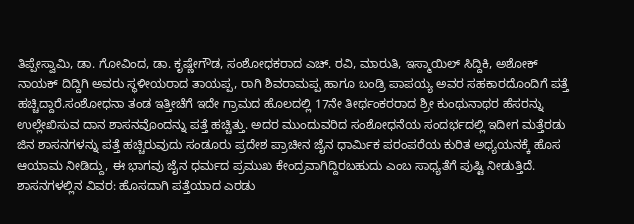ತಿಪ್ಪೇಸ್ವಾಮಿ, ಡಾ. ಗೋವಿಂದ, ಡಾ. ಕೃಷ್ಣೇಗೌಡ, ಸಂಶೋಧಕರಾದ ಎಚ್. ರವಿ, ಮಾರುತಿ, ಇಸ್ಮಾಯಿಲ್ ಸಿದ್ದಿಕಿ, ಅಶೋಕ್ ನಾಯಕ್ ದಿದ್ದಿಗಿ ಅವರು ಸ್ಥಳೀಯರಾದ ತಾಯಪ್ಪ, ರಾಗಿ ಶಿವರಾಮಪ್ಪ ಹಾಗೂ ಬಂಡ್ರಿ ಪಾಪಯ್ಯ ಅವರ ಸಹಕಾರದೊಂದಿಗೆ ಪತ್ತೆ ಹಚ್ಚಿದ್ದಾರೆ.ಸಂಶೋಧನಾ ತಂಡ ಇತ್ತೀಚೆಗೆ ಇದೇ ಗ್ರಾಮದ ಹೊಲದಲ್ಲಿ 17ನೇ ತೀರ್ಥಂಕರರಾದ ಶ್ರೀ ಕುಂಥುನಾಥರ ಹೆಸರನ್ನು ಉಲ್ಲೇಖಿಸುವ ದಾನ ಶಾಸನವೊಂದನ್ನು ಪತ್ತೆ ಹಚ್ಚಿತ್ತು. ಅದರ ಮುಂದುವರಿದ ಸಂಶೋಧನೆಯ ಸಂದರ್ಭದಲ್ಲಿ ಇದೀಗ ಮತ್ತೆರಡು ಜಿನ ಶಾಸನಗಳನ್ನು ಪತ್ತೆ ಹಚ್ಚಿರುವುದು ಸಂಡೂರು ಪ್ರದೇಶ ಪ್ರಾಚೀನ ಜೈನ ಧಾರ್ಮಿಕ ಪರಂಪರೆಯ ಕುರಿತ ಅಧ್ಯಯನಕ್ಕೆ ಹೊಸ ಆಯಾಮ ನೀಡಿದ್ದು, ಈ ಭಾಗವು ಜೈನ ಧರ್ಮದ ಪ್ರಮುಖ ಕೇಂದ್ರವಾಗಿದ್ದಿರಬಹುದು ಎಂಬ ಸಾಧ್ಯತೆಗೆ ಪುಷ್ಟಿ ನೀಡುತ್ತಿದೆ.
ಶಾಸನಗಳಲ್ಲಿನ ವಿವರ: ಹೊಸದಾಗಿ ಪತ್ತೆಯಾದ ಎರಡು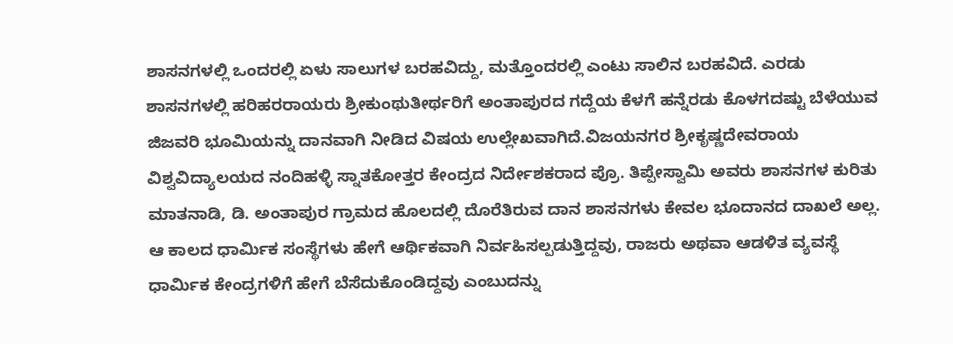ಶಾಸನಗಳಲ್ಲಿ ಒಂದರಲ್ಲಿ ಏಳು ಸಾಲುಗಳ ಬರಹವಿದ್ದು, ಮತ್ತೊಂದರಲ್ಲಿ ಎಂಟು ಸಾಲಿನ ಬರಹವಿದೆ. ಎರಡು ಶಾಸನಗಳಲ್ಲಿ ಹರಿಹರರಾಯರು ಶ್ರೀಕುಂಥುತೀರ್ಥರಿಗೆ ಅಂತಾಪುರದ ಗದ್ದೆಯ ಕೆಳಗೆ ಹನ್ನೆರಡು ಕೊಳಗದಷ್ಟು ಬೆಳೆಯುವ ಜಿಜವರಿ ಭೂಮಿಯನ್ನು ದಾನವಾಗಿ ನೀಡಿದ ವಿಷಯ ಉಲ್ಲೇಖವಾಗಿದೆ.ವಿಜಯನಗರ ಶ್ರೀಕೃಷ್ಣದೇವರಾಯ ವಿಶ್ವವಿದ್ಯಾಲಯದ ನಂದಿಹಳ್ಳಿ ಸ್ನಾತಕೋತ್ತರ ಕೇಂದ್ರದ ನಿರ್ದೇಶಕರಾದ ಪ್ರೊ. ತಿಪ್ಪೇಸ್ವಾಮಿ ಅವರು ಶಾಸನಗಳ ಕುರಿತು ಮಾತನಾಡಿ, ಡಿ. ಅಂತಾಪುರ ಗ್ರಾಮದ ಹೊಲದಲ್ಲಿ ದೊರೆತಿರುವ ದಾನ ಶಾಸನಗಳು ಕೇವಲ ಭೂದಾನದ ದಾಖಲೆ ಅಲ್ಲ. ಆ ಕಾಲದ ಧಾರ್ಮಿಕ ಸಂಸ್ಥೆಗಳು ಹೇಗೆ ಆರ್ಥಿಕವಾಗಿ ನಿರ್ವಹಿಸಲ್ಪಡುತ್ತಿದ್ದವು, ರಾಜರು ಅಥವಾ ಆಡಳಿತ ವ್ಯವಸ್ಥೆ ಧಾರ್ಮಿಕ ಕೇಂದ್ರಗಳಿಗೆ ಹೇಗೆ ಬೆಸೆದುಕೊಂಡಿದ್ದವು ಎಂಬುದನ್ನು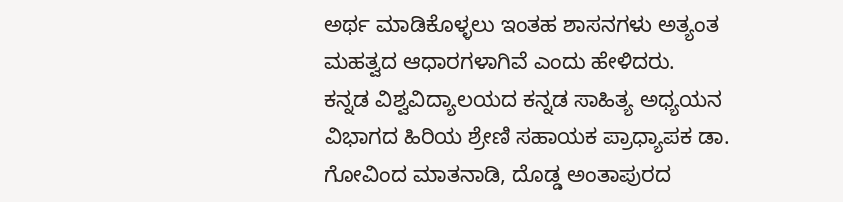ಅರ್ಥ ಮಾಡಿಕೊಳ್ಳಲು ಇಂತಹ ಶಾಸನಗಳು ಅತ್ಯಂತ ಮಹತ್ವದ ಆಧಾರಗಳಾಗಿವೆ ಎಂದು ಹೇಳಿದರು.
ಕನ್ನಡ ವಿಶ್ವವಿದ್ಯಾಲಯದ ಕನ್ನಡ ಸಾಹಿತ್ಯ ಅಧ್ಯಯನ ವಿಭಾಗದ ಹಿರಿಯ ಶ್ರೇಣಿ ಸಹಾಯಕ ಪ್ರಾಧ್ಯಾಪಕ ಡಾ. ಗೋವಿಂದ ಮಾತನಾಡಿ, ದೊಡ್ಡ ಅಂತಾಪುರದ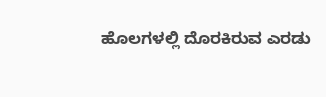ಹೊಲಗಳಲ್ಲಿ ದೊರಕಿರುವ ಎರಡು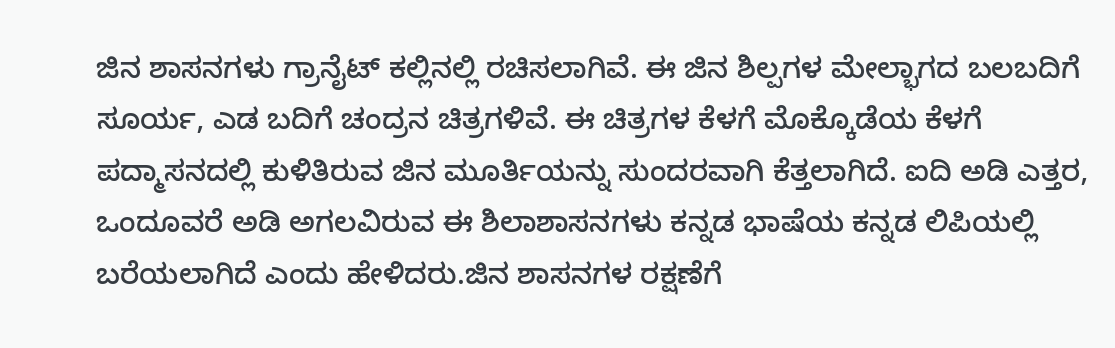ಜಿನ ಶಾಸನಗಳು ಗ್ರಾನೈಟ್ ಕಲ್ಲಿನಲ್ಲಿ ರಚಿಸಲಾಗಿವೆ. ಈ ಜಿನ ಶಿಲ್ಪಗಳ ಮೇಲ್ಭಾಗದ ಬಲಬದಿಗೆ ಸೂರ್ಯ, ಎಡ ಬದಿಗೆ ಚಂದ್ರನ ಚಿತ್ರಗಳಿವೆ. ಈ ಚಿತ್ರಗಳ ಕೆಳಗೆ ಮೊಕ್ಕೊಡೆಯ ಕೆಳಗೆ ಪದ್ಮಾಸನದಲ್ಲಿ ಕುಳಿತಿರುವ ಜಿನ ಮೂರ್ತಿಯನ್ನು ಸುಂದರವಾಗಿ ಕೆತ್ತಲಾಗಿದೆ. ಐದಿ ಅಡಿ ಎತ್ತರ, ಒಂದೂವರೆ ಅಡಿ ಅಗಲವಿರುವ ಈ ಶಿಲಾಶಾಸನಗಳು ಕನ್ನಡ ಭಾಷೆಯ ಕನ್ನಡ ಲಿಪಿಯಲ್ಲಿ ಬರೆಯಲಾಗಿದೆ ಎಂದು ಹೇಳಿದರು.ಜಿನ ಶಾಸನಗಳ ರಕ್ಷಣೆಗೆ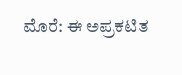ಮೊರೆ: ಈ ಅಪ್ರಕಟಿತ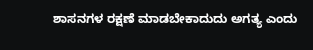ಶಾಸನಗಳ ರಕ್ಷಣೆ ಮಾಡಬೇಕಾದುದು ಅಗತ್ಯ ಎಂದು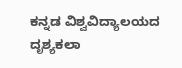ಕನ್ನಡ ವಿಶ್ವವಿದ್ಯಾಲಯದ ದೃಶ್ಯಕಲಾ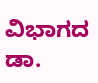ವಿಭಾಗದ ಡಾ.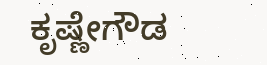ಕೃಷ್ಣೇಗೌಡ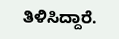ತಿಳಿಸಿದ್ದಾರೆ.